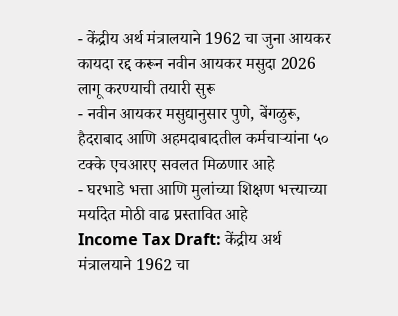- केंद्रीय अर्थ मंत्रालयाने 1962 चा जुना आयकर कायदा रद्द करून नवीन आयकर मसुदा 2026 लागू करण्याची तयारी सुरू
- नवीन आयकर मसुद्यानुसार पुणे, बेंगळुरू, हैदराबाद आणि अहमदाबादतील कर्मचाऱ्यांना ५० टक्के एचआरए सवलत मिळणार आहे
- घरभाडे भत्ता आणि मुलांच्या शिक्षण भत्त्याच्या मर्यादेत मोठी वाढ प्रस्तावित आहे
Income Tax Draft: केंद्रीय अर्थ मंत्रालयाने 1962 चा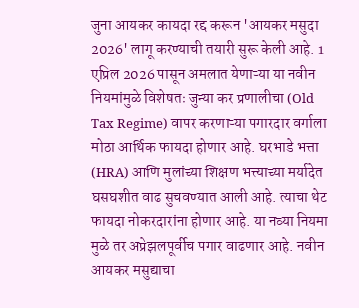जुना आयकर कायदा रद्द करून 'आयकर मसुदा 2026' लागू करण्याची तयारी सुरू केली आहे. 1 एप्रिल 2026 पासून अमलात येणाऱ्या या नवीन नियमांमुळे विशेषतः जुन्या कर प्रणालीचा (Old Tax Regime) वापर करणाऱ्या पगारदार वर्गाला मोठा आर्थिक फायदा होणार आहे. घरभाडे भत्ता (HRA) आणि मुलांच्या शिक्षण भत्त्याच्या मर्यादेत घसघशीत वाढ सुचवण्यात आली आहे. त्याचा थेट फायदा नोकरदारांना होणार आहे. या नव्या नियमा मुळे तर अप्रेझलपूर्वीच पगार वाढणार आहे. नवीन आयकर मसुद्याचा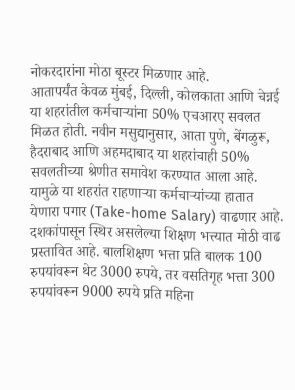नोकरदारांना मोठा बूस्टर मिळणार आहे.
आतापर्यंत केवळ मुंबई, दिल्ली, कोलकाता आणि चेन्नई या शहरांतील कर्मचाऱ्यांना 50% एचआरए सवलत मिळत होती. नवीन मसुद्यानुसार, आता पुणे, बेंगळुरू, हैदराबाद आणि अहमदाबाद या शहरांचाही 50% सवलतीच्या श्रेणीत समावेश करण्यात आला आहे. यामुळे या शहरांत राहणाऱ्या कर्मचाऱ्यांच्या हातात येणारा पगार (Take-home Salary) वाढणार आहे.
दशकांपासून स्थिर असलेल्या शिक्षण भत्त्यात मोठी वाढ प्रस्तावित आहे. बालशिक्षण भत्ता प्रति बालक 100 रुपयांवरून थेट 3000 रुपये, तर वसतिगृह भत्ता 300 रुपयांवरून 9000 रुपये प्रति महिना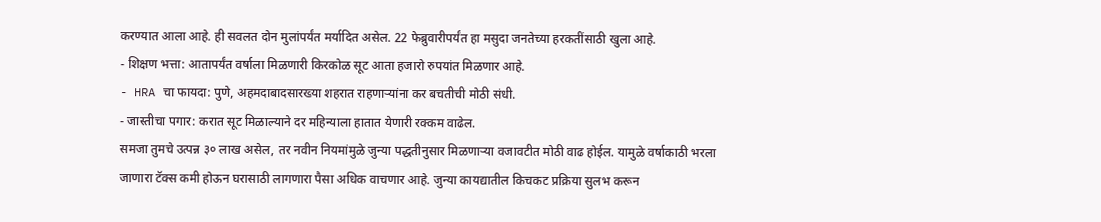करण्यात आला आहे. ही सवलत दोन मुलांपर्यंत मर्यादित असेल. 22 फेब्रुवारीपर्यंत हा मसुदा जनतेच्या हरकतींसाठी खुला आहे.
- शिक्षण भत्ता: आतापर्यंत वर्षाला मिळणारी किरकोळ सूट आता हजारो रुपयांत मिळणार आहे.
- HRA चा फायदा: पुणे, अहमदाबादसारख्या शहरात राहणाऱ्यांना कर बचतीची मोठी संधी.
- जास्तीचा पगार: करात सूट मिळाल्याने दर महिन्याला हातात येणारी रक्कम वाढेल.
समजा तुमचे उत्पन्न ३० लाख असेल, तर नवीन नियमांमुळे जुन्या पद्धतीनुसार मिळणाऱ्या वजावटीत मोठी वाढ होईल. यामुळे वर्षाकाठी भरला जाणारा टॅक्स कमी होऊन घरासाठी लागणारा पैसा अधिक वाचणार आहे. जुन्या कायद्यातील किचकट प्रक्रिया सुलभ करून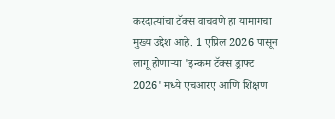करदात्यांचा टॅक्स वाचवणे हा यामागचा मुख्य उद्देश आहे. 1 एप्रिल 2026 पासून लागू होणाऱ्या 'इन्कम टॅक्स ड्राफ्ट 2026' मध्ये एचआरए आणि शिक्षण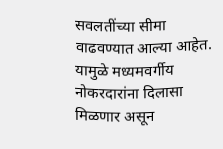सवलतींच्या सीमा वाढवण्यात आल्या आहेत. यामुळे मध्यमवर्गीय नोकरदारांना दिलासा मिळणार असून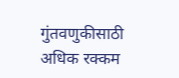गुंतवणुकीसाठी अधिक रक्कम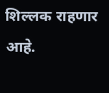शिल्लक राहणार आहे.